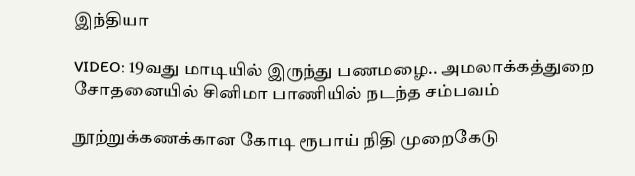இந்தியா

VIDEO: 19வது மாடியில் இருந்து பணமழை.. அமலாக்கத்துறை சோதனையில் சினிமா பாணியில் நடந்த சம்பவம்

நூற்றுக்கணக்கான கோடி ரூபாய் நிதி முறைகேடு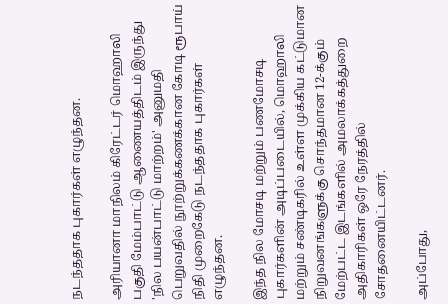நடந்ததாக புகார்கள் எழுந்தன.

அரியானா மாநிலம் கிரேட்டர் மொஹாலி பகுதி மேம்பாட்டு ஆணையத்திடம் இருந்து 'நில பயன்பாட்டு மாற்றம்' அனுமதி பெறுவதில் நூற்றுக்கணக்கான கோடி ரூபாய் நிதி முறைகேடு நடந்ததாக புகார்கள் எழுந்தன.

இந்த நில மோசடி மற்றும் பணமோசடி புகார்களின் அடிப்படையில், மொஹாலி மற்றும் சண்டிகரில் உள்ள முக்கிய கட்டுமான நிறுவனங்களுக்கு சொந்தமான 12-க்கும் மேற்பட்ட இடங்களில் அமலாக்கத்துறை அதிகாரிகள் ஒரே நேரத்தில் சோதனையிட்டனர்.

அப்போது,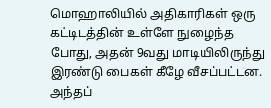மொஹாலியில் அதிகாரிகள் ஒரு கட்டிடத்தின் உள்ளே நுழைந்த போது, அதன் 9வது மாடியிலிருந்து இரண்டு பைகள் கீழே வீசப்பட்டன. அந்தப்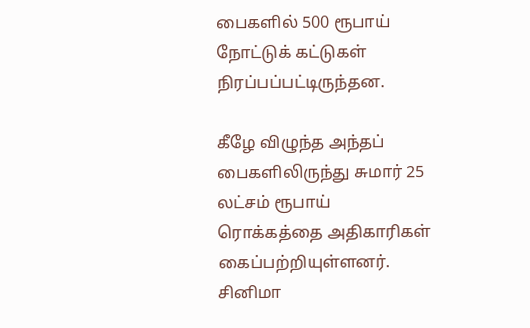பைகளில் 500 ரூபாய் நோட்டுக் கட்டுகள் நிரப்பப்பட்டிருந்தன.

கீழே விழுந்த அந்தப் பைகளிலிருந்து சுமார் 25 லட்சம் ரூபாய் ரொக்கத்தை அதிகாரிகள் கைப்பற்றியுள்ளனர். சினிமா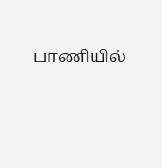பாணியில்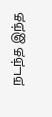நடந்த இந்த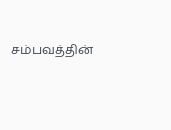சம்பவத்தின்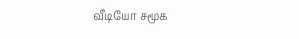வீடியோ சமூக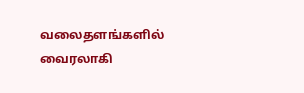வலைதளங்களில் வைரலாகி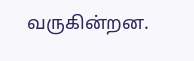வருகின்றன.